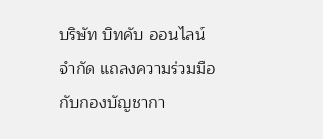บริษัท บิทคับ ออนไลน์ จำกัด แถลงความร่วมมือกับกองบัญชากา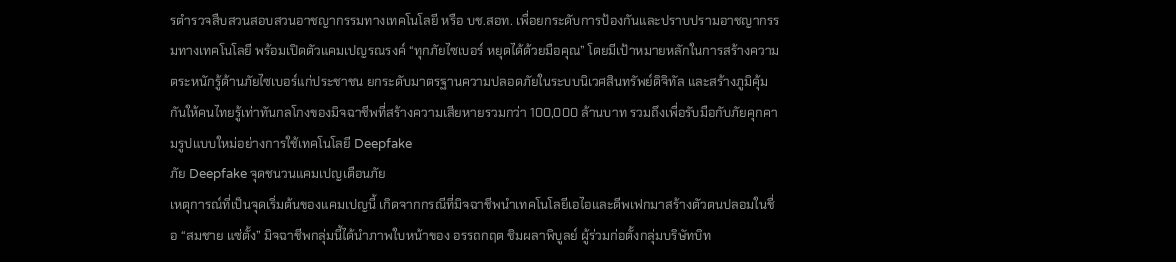รตำรวจสืบสวนสอบสวนอาชญากรรมทางเทคโนโลยี หรือ บช.สอท. เพื่อยกระดับการป้องกันและปราบปรามอาชญากรรมทางเทคโนโลยี พร้อมเปิดตัวแคมเปญรณรงค์ “ทุกภัยไซเบอร์ หยุดได้ด้วยมือคุณ” โดยมีเป้าหมายหลักในการสร้างความตระหนักรู้ด้านภัยไซเบอร์แก่ประชาชน ยกระดับมาตรฐานความปลอดภัยในระบบนิเวศสินทรัพย์ดิจิทัล และสร้างภูมิคุ้มกันให้คนไทยรู้เท่าทันกลโกงของมิจฉาชีพที่สร้างความเสียหายรวมกว่า 100,000 ล้านบาท รวมถึงเพื่อรับมือกับภัยคุกคามรูปแบบใหม่อย่างการใช้เทคโนโลยี Deepfake
ภัย Deepfake จุดชนวนแคมเปญเตือนภัย
เหตุการณ์ที่เป็นจุดเริ่มต้นของแคมเปญนี้ เกิดจากกรณีที่มิจฉาชีพนำเทคโนโลยีเอไอและดีพเฟกมาสร้างตัวตนปลอมในชื่อ “สมชาย แซ่ตั้ง” มิจฉาชีพกลุ่มนี้ได้นำภาพใบหน้าของ อรรถกฤต ชิมผลาพิบูลย์ ผู้ร่วมก่อตั้งกลุ่มบริษัทบิท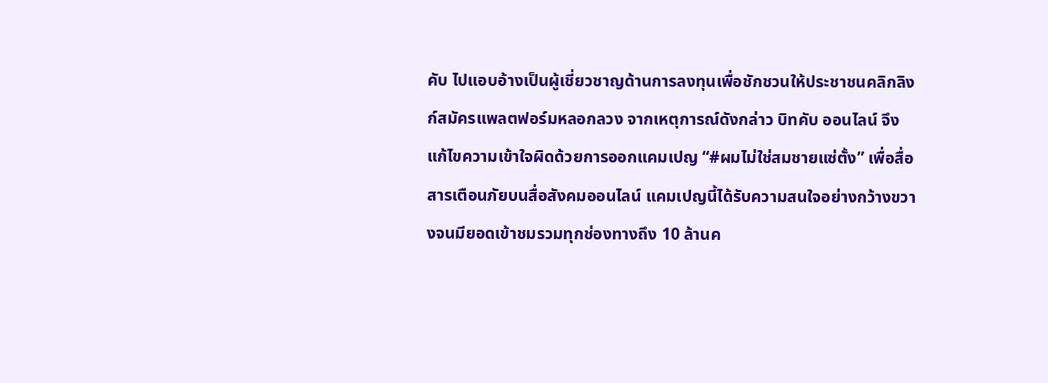คับ ไปแอบอ้างเป็นผู้เชี่ยวชาญด้านการลงทุนเพื่อชักชวนให้ประชาชนคลิกลิงก์สมัครแพลตฟอร์มหลอกลวง จากเหตุการณ์ดังกล่าว บิทคับ ออนไลน์ จึงแก้ไขความเข้าใจผิดด้วยการออกแคมเปญ “#ผมไม่ใช่สมชายแซ่ตั้ง” เพื่อสื่อสารเตือนภัยบนสื่อสังคมออนไลน์ แคมเปญนี้ได้รับความสนใจอย่างกว้างขวางจนมียอดเข้าชมรวมทุกช่องทางถึง 10 ล้านค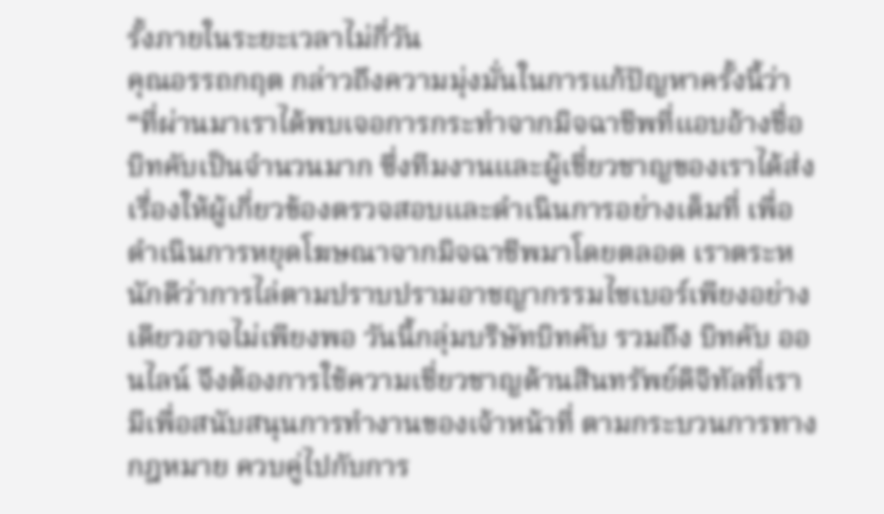รั้งภายในระยะเวลาไม่กี่วัน
คุณอรรถกฤต กล่าวถึงความมุ่งมั่นในการแก้ปัญหาครั้งนี้ว่า “ที่ผ่านมาเราได้พบเจอการกระทำจากมิจฉาชีพที่แอบอ้างชื่อบิทคับเป็นจำนวนมาก ซึ่งทีมงานและผู้เชี่ยวชาญของเราได้ส่งเรื่องให้ผู้เกี่ยวข้องตรวจสอบและดำเนินการอย่างเต็มที่ เพื่อดำเนินการหยุดโฆษณาจากมิจฉาชีพมาโดยตลอด เราตระหนักดีว่าการไล่ตามปราบปรามอาชญากรรมไซเบอร์เพียงอย่างเดียวอาจไม่เพียงพอ วันนี้กลุ่มบริษัทบิทคับ รวมถึง บิทคับ ออนไลน์ จึงต้องการใช้ความเชี่ยวชาญด้านสินทรัพย์ดิจิทัลที่เรามีเพื่อสนับสนุนการทำงานของเจ้าหน้าที่ ตามกระบวนการทางกฎหมาย ควบคู่ไปกับการ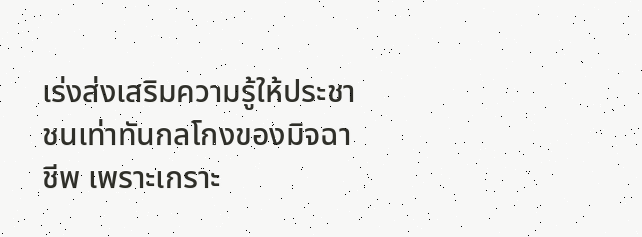เร่งส่งเสริมความรู้ให้ประชาชนเท่าทันกลโกงของมิจฉาชีพ เพราะเกราะ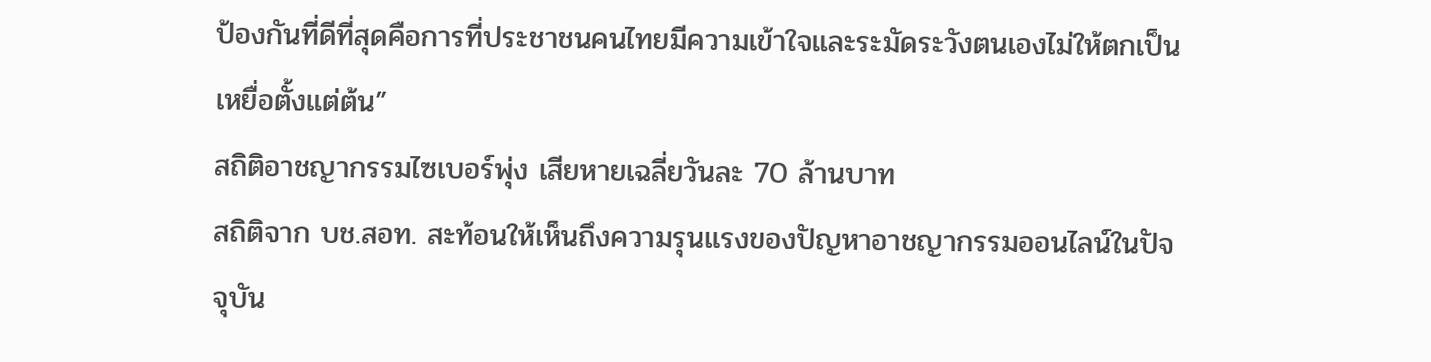ป้องกันที่ดีที่สุดคือการที่ประชาชนคนไทยมีความเข้าใจและระมัดระวังตนเองไม่ให้ตกเป็นเหยื่อตั้งแต่ต้น”
สถิติอาชญากรรมไซเบอร์พุ่ง เสียหายเฉลี่ยวันละ 70 ล้านบาท
สถิติจาก บช.สอท. สะท้อนให้เห็นถึงความรุนแรงของปัญหาอาชญากรรมออนไลน์ในปัจจุบัน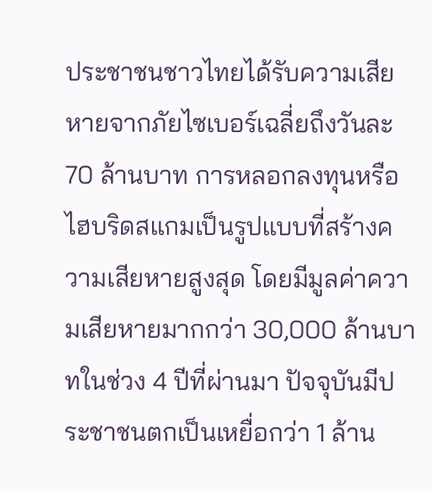ประชาชนชาวไทยได้รับความเสียหายจากภัยไซเบอร์เฉลี่ยถึงวันละ 70 ล้านบาท การหลอกลงทุนหรือไฮบริดสแกมเป็นรูปแบบที่สร้างความเสียหายสูงสุด โดยมีมูลค่าความเสียหายมากกว่า 30,000 ล้านบาทในช่วง 4 ปีที่ผ่านมา ปัจจุบันมีประชาชนตกเป็นเหยื่อกว่า 1 ล้าน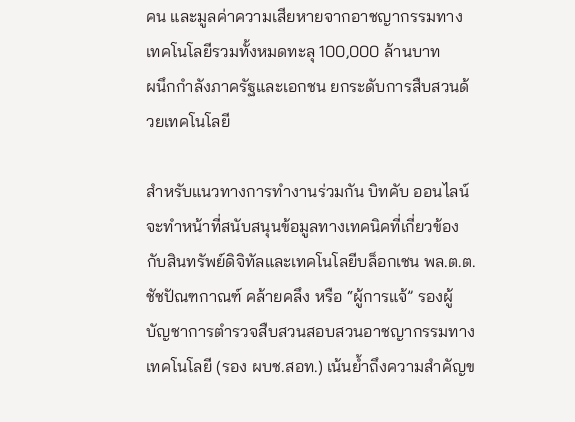คน และมูลค่าความเสียหายจากอาชญากรรมทางเทคโนโลยีรวมทั้งหมดทะลุ 100,000 ล้านบาท
ผนึกกำลังภาครัฐและเอกชน ยกระดับการสืบสวนด้วยเทคโนโลยี

สำหรับแนวทางการทำงานร่วมกัน บิทคับ ออนไลน์ จะทำหน้าที่สนับสนุนข้อมูลทางเทคนิคที่เกี่ยวข้องกับสินทรัพย์ดิจิทัลและเทคโนโลยีบล็อกเชน พล.ต.ต.ชัชปัณฑกาณฑ์ คล้ายคลึง หรือ “ผู้การแจ้” รองผู้บัญชาการตำรวจสืบสวนสอบสวนอาชญากรรมทางเทคโนโลยี (รอง ผบช.สอท.) เน้นย้ำถึงความสำคัญข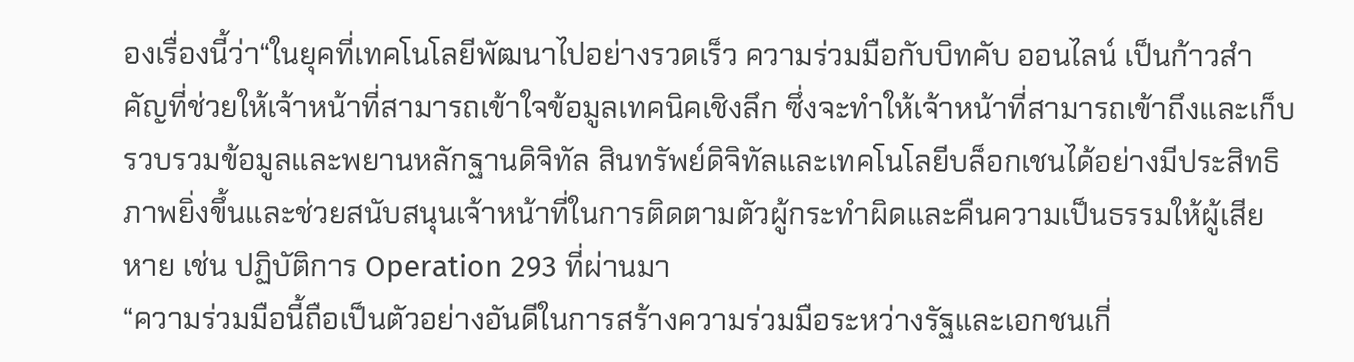องเรื่องนี้ว่า“ในยุคที่เทคโนโลยีพัฒนาไปอย่างรวดเร็ว ความร่วมมือกับบิทคับ ออนไลน์ เป็นก้าวสำคัญที่ช่วยให้เจ้าหน้าที่สามารถเข้าใจข้อมูลเทคนิคเชิงลึก ซึ่งจะทำให้เจ้าหน้าที่สามารถเข้าถึงและเก็บรวบรวมข้อมูลและพยานหลักฐานดิจิทัล สินทรัพย์ดิจิทัลและเทคโนโลยีบล็อกเชนได้อย่างมีประสิทธิภาพยิ่งขึ้นและช่วยสนับสนุนเจ้าหน้าที่ในการติดตามตัวผู้กระทำผิดและคืนความเป็นธรรมให้ผู้เสียหาย เช่น ปฏิบัติการ Operation 293 ที่ผ่านมา
“ความร่วมมือนี้ถือเป็นตัวอย่างอันดีในการสร้างความร่วมมือระหว่างรัฐและเอกชนเกี่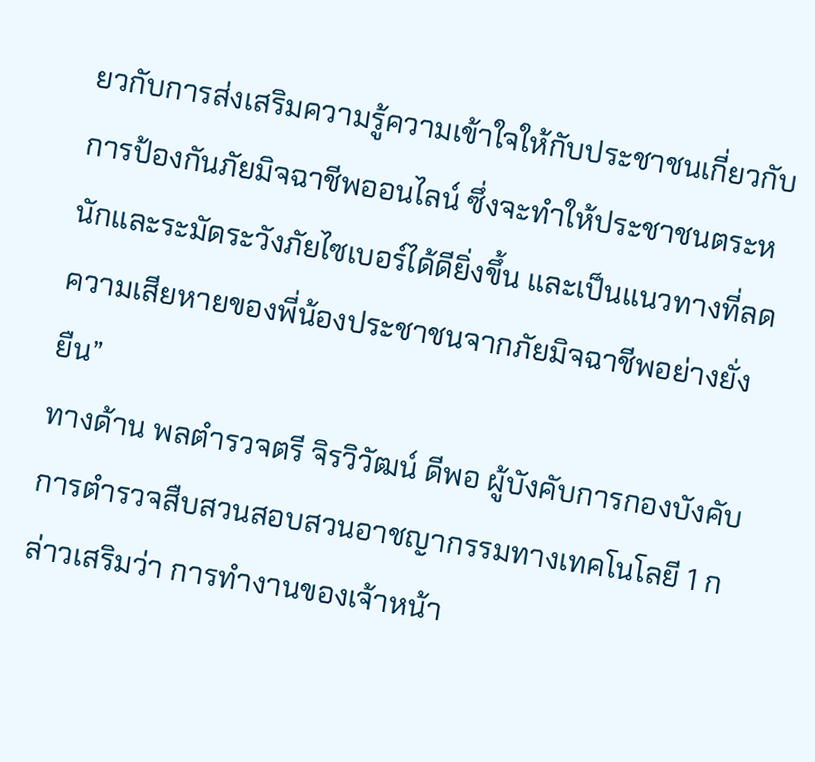ยวกับการส่งเสริมความรู้ความเข้าใจให้กับประชาชนเกี่ยวกับการป้องกันภัยมิจฉาชีพออนไลน์ ซึ่งจะทำให้ประชาชนตระหนักและระมัดระวังภัยไซเบอร์ได้ดียิ่งขึ้น และเป็นแนวทางที่ลดความเสียหายของพี่น้องประชาชนจากภัยมิจฉาชีพอย่างยั่งยืน”
ทางด้าน พลตำรวจตรี จิรวิวัฒน์ ดีพอ ผู้บังคับการกองบังคับการตำรวจสืบสวนสอบสวนอาชญากรรมทางเทคโนโลยี 1 กล่าวเสริมว่า การทำงานของเจ้าหน้า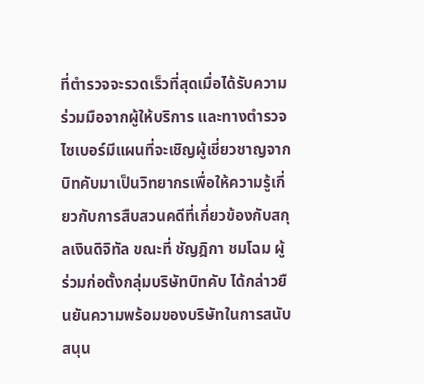ที่ตำรวจจะรวดเร็วที่สุดเมื่อได้รับความร่วมมือจากผู้ให้บริการ และทางตำรวจไซเบอร์มีแผนที่จะเชิญผู้เชี่ยวชาญจากบิทคับมาเป็นวิทยากรเพื่อให้ความรู้เกี่ยวกับการสืบสวนคดีที่เกี่ยวข้องกับสกุลเงินดิจิทัล ขณะที่ ชัญฎิกา ชมโฉม ผู้ร่วมก่อตั้งกลุ่มบริษัทบิทคับ ได้กล่าวยืนยันความพร้อมของบริษัทในการสนับสนุน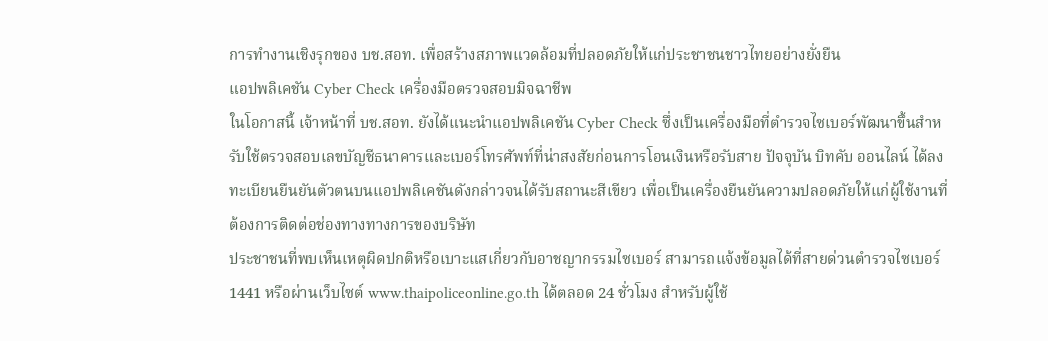การทำงานเชิงรุกของ บช.สอท. เพื่อสร้างสภาพแวดล้อมที่ปลอดภัยให้แก่ประชาชนชาวไทยอย่างยั่งยืน
แอปพลิเคชัน Cyber Check เครื่องมือตรวจสอบมิจฉาชีพ
ในโอกาสนี้ เจ้าหน้าที่ บช.สอท. ยังได้แนะนำแอปพลิเคชัน Cyber Check ซึ่งเป็นเครื่องมือที่ตำรวจไซเบอร์พัฒนาขึ้นสำหรับใช้ตรวจสอบเลขบัญชีธนาคารและเบอร์โทรศัพท์ที่น่าสงสัยก่อนการโอนเงินหรือรับสาย ปัจจุบัน บิทคับ ออนไลน์ ได้ลงทะเบียนยืนยันตัวตนบนแอปพลิเคชันดังกล่าวจนได้รับสถานะสีเขียว เพื่อเป็นเครื่องยืนยันความปลอดภัยให้แก่ผู้ใช้งานที่ต้องการติดต่อช่องทางทางการของบริษัท
ประชาชนที่พบเห็นเหตุผิดปกติหรือเบาะแสเกี่ยวกับอาชญากรรมไซเบอร์ สามารถแจ้งข้อมูลได้ที่สายด่วนตำรวจไซเบอร์ 1441 หรือผ่านเว็บไซต์ www.thaipoliceonline.go.th ได้ตลอด 24 ชั่วโมง สำหรับผู้ใช้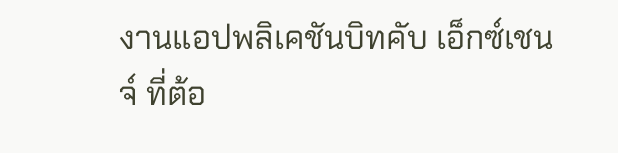งานแอปพลิเคชันบิทคับ เอ็กซ์เชนจ์ ที่ต้อ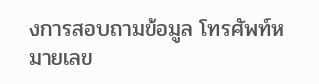งการสอบถามข้อมูล โทรศัพท์หมายเลข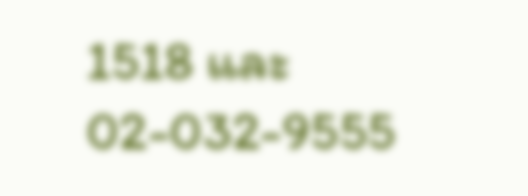1518 และ 02-032-9555